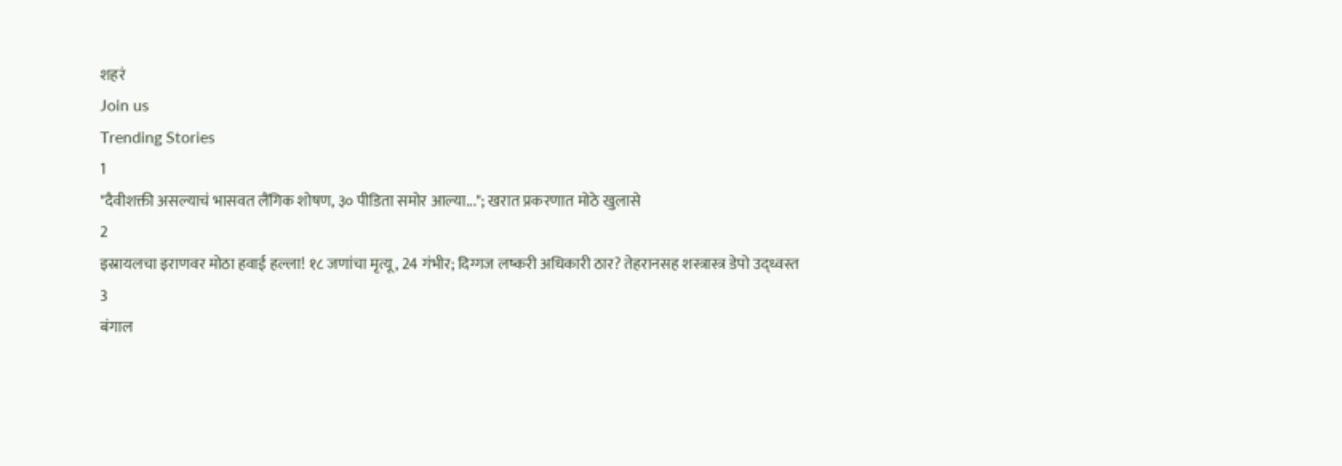शहरं
Join us
Trending Stories
1
"दैवीशक्ती असल्याचं भासवत लैंगिक शोषण, ३० पीडिता समोर आल्या..."; खरात प्रकरणात मोठे खुलासे
2
इस्रायलचा इराणवर मोठा हवाई हल्ला! १८ जणांचा मृत्यू, 24 गंभीर; दिग्गज लष्करी अधिकारी ठार? तेहरानसह शस्त्रास्त्र डेपो उद्ध्वस्त
3
बंगाल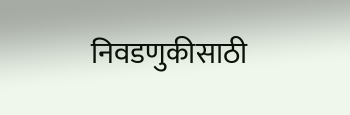निवडणुकीसाठी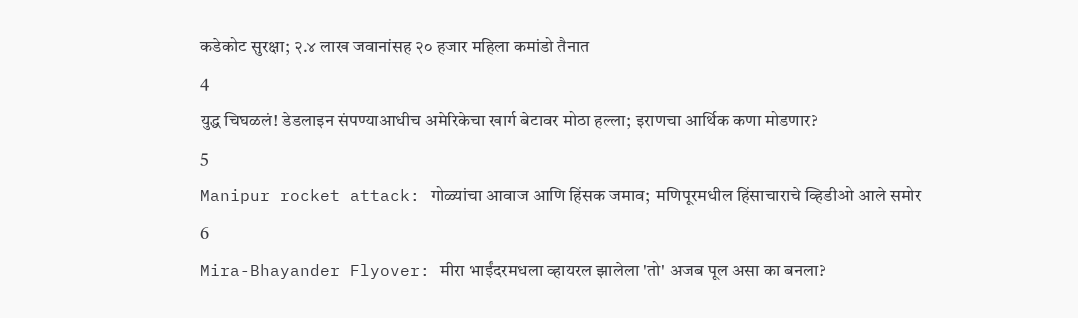कडेकोट सुरक्षा; २.४ लाख जवानांसह २० हजार महिला कमांडो तैनात
4
युद्ध चिघळलं! डेडलाइन संपण्याआधीच अमेरिकेचा खार्ग बेटावर मोठा हल्ला; इराणचा आर्थिक कणा मोडणार?
5
Manipur rocket attack: गोळ्यांचा आवाज आणि हिंसक जमाव;  मणिपूरमधील हिंसाचाराचे व्हिडीओ आले समोर
6
Mira-Bhayander Flyover: मीरा भाईंदरमधला व्हायरल झालेला 'तो' अजब पूल असा का बनला?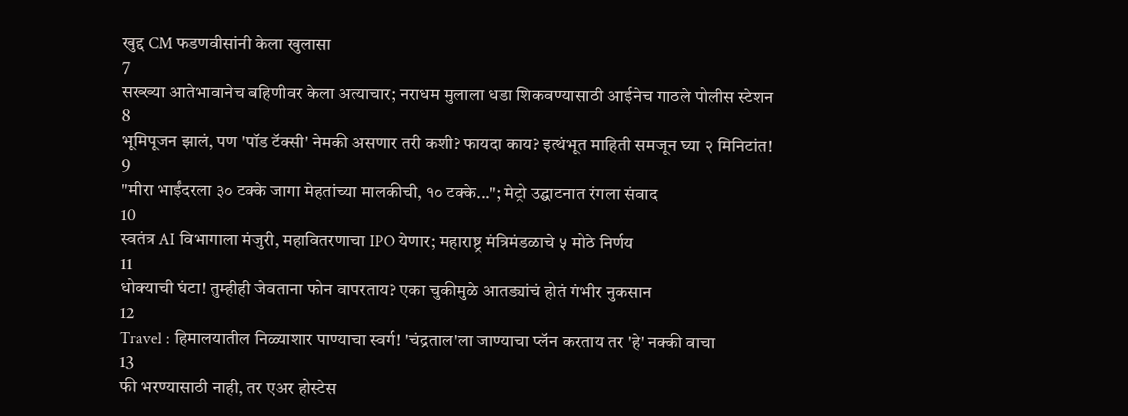खुद्द CM फडणवीसांनी केला खुलासा
7
सख्ख्या आतेभावानेच बहिणीवर केला अत्याचार; नराधम मुलाला धडा शिकवण्यासाठी आईनेच गाठले पोलीस स्टेशन
8
भूमिपूजन झालं, पण 'पॉड टॅक्सी' नेमकी असणार तरी कशी? फायदा काय? इत्थंभूत माहिती समजून घ्या २ मिनिटांत!
9
"मीरा भाईंदरला ३० टक्के जागा मेहतांच्या मालकीची, १० टक्के..."; मेट्रो उद्घाटनात रंगला संवाद
10
स्वतंत्र AI विभागाला मंजुरी, महावितरणाचा IPO येणार; महाराष्ट्र मंत्रिमंडळाचे ५ मोठे निर्णय
11
धोक्याची घंटा! तुम्हीही जेवताना फोन वापरताय? एका चुकीमुळे आतड्यांचं होतं गंभीर नुकसान
12
Travel : हिमालयातील निळ्याशार पाण्याचा स्वर्ग! 'चंद्रताल'ला जाण्याचा प्लॅन करताय तर 'हे' नक्की वाचा
13
फी भरण्यासाठी नाही, तर एअर होस्टेस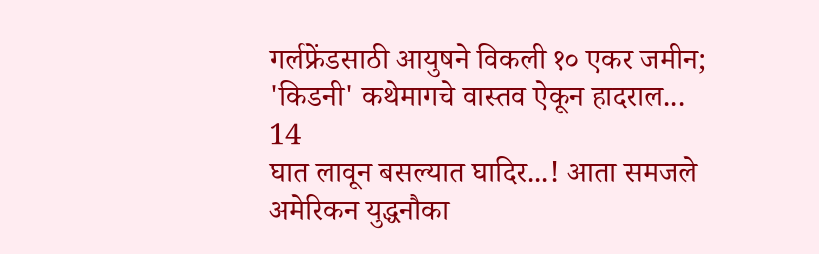गर्लफ्रेंडसाठी आयुषने विकली १० एकर जमीन; 'किडनी' कथेमागचे वास्तव ऐकून हादराल...
14
घात लावून बसल्यात घादिर...! आता समजले अमेरिकन युद्धनौका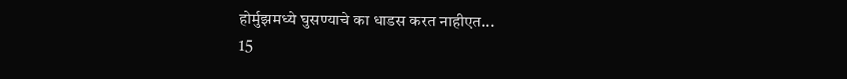होर्मुझमध्ये घुसण्याचे का धाडस करत नाहीएत...
15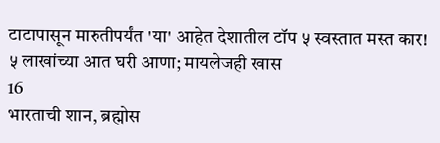टाटापासून मारुतीपर्यंत 'या' आहेत देशातील टॉप ५ स्वस्तात मस्त कार! ५ लाखांच्या आत घरी आणा; मायलेजही खास
16
भारताची शान, ब्रह्मोस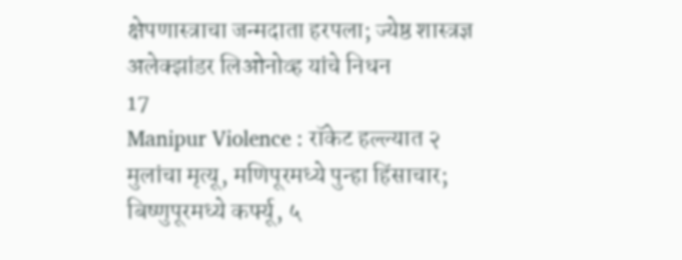क्षेपणास्त्राचा जन्मदाता हरपला; ज्येष्ठ शास्त्रज्ञ अलेक्झांडर लिओनोव्ह यांचे निधन
17
Manipur Violence : रॉकेट हल्ल्यात २ मुलांचा मृत्यू, मणिपूरमध्ये पुन्हा हिंसाचार; बिष्णुपूरमध्ये कर्फ्यू, ५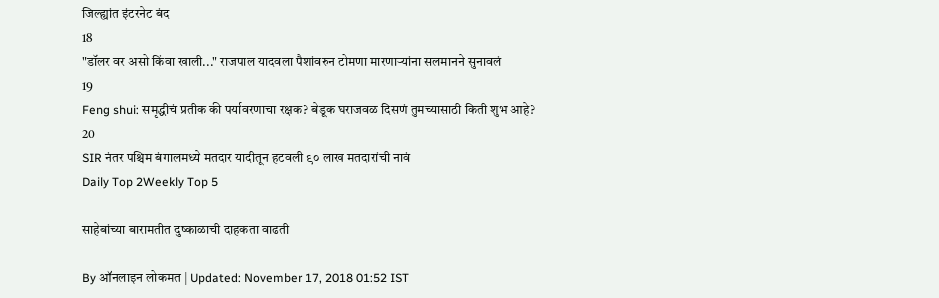जिल्ह्यांत इंटरनेट बंद
18
"डॉलर वर असो किंवा खाली..." राजपाल यादवला पैशांवरुन टोमणा मारणाऱ्यांना सलमानने सुनावलं
19
Feng shui: समृद्धीचं प्रतीक की पर्यावरणाचा रक्षक? बेडूक घराजवळ दिसणं तुमच्यासाठी किती शुभ आहे?
20
SIR नंतर पश्चिम बंगालमध्ये मतदार यादीतून हटवली ९० लाख मतदारांची नावं
Daily Top 2Weekly Top 5

साहेबांच्या बारामतीत दुष्काळाची दाहकता वाढती

By ऑनलाइन लोकमत | Updated: November 17, 2018 01:52 IST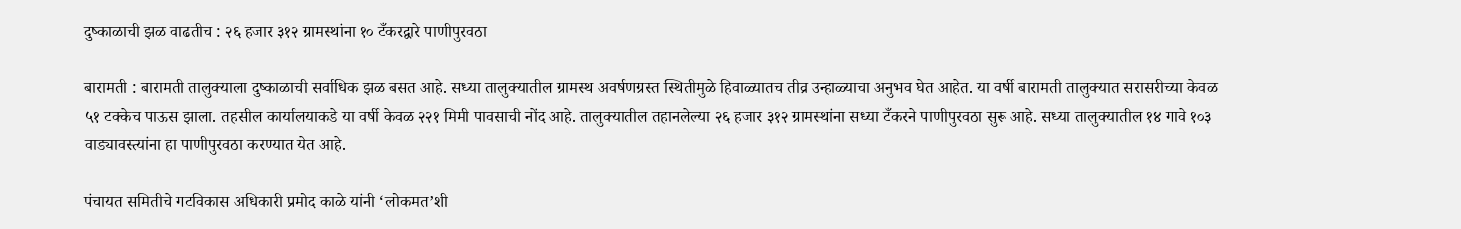दुष्काळाची झळ वाढतीच : २६ हजार ३१२ ग्रामस्थांना १० टँकरद्वारे पाणीपुरवठा

बारामती : बारामती तालुक्याला दुष्काळाची सर्वाधिक झळ बसत आहे. सध्या तालुक्यातील ग्रामस्थ अवर्षणग्रस्त स्थितीमुळे हिवाळ्यातच तीव्र उन्हाळ्याचा अनुभव घेत आहेत. या वर्षी बारामती तालुक्यात सरासरीच्या केवळ ५१ टक्केच पाऊस झाला. तहसील कार्यालयाकडे या वर्षी केवळ २२१ मिमी पावसाची नोंद आहे. तालुक्यातील तहानलेल्या २६ हजार ३१२ ग्रामस्थांना सध्या टँकरने पाणीपुरवठा सुरू आहे. सध्या तालुक्यातील १४ गावे १०३ वाड्यावस्त्यांना हा पाणीपुरवठा करण्यात येत आहे.

पंचायत समितीचे गटविकास अधिकारी प्रमोद काळे यांनी ‘लोकमत’शी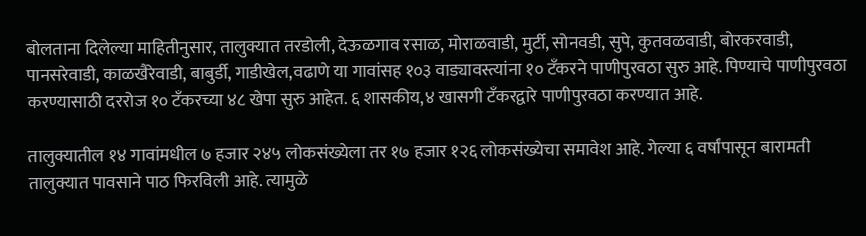बोलताना दिलेल्या माहितीनुसार, तालुक्यात तरडोली, देऊळगाव रसाळ, मोराळवाडी, मुर्टी, सोनवडी, सुपे, कुतवळवाडी, बोरकरवाडी, पानसरेवाडी, काळखैरेवाडी, बाबुर्डी, गाडीखेल,वढाणे या गावांसह १०३ वाड्यावस्त्यांना १० टँकरने पाणीपुरवठा सुरु आहे. पिण्याचे पाणीपुरवठा करण्यासाठी दररोज १० टँकरच्या ४८ खेपा सुरु आहेत. ६ शासकीय,४ खासगी टँकरद्वारे पाणीपुरवठा करण्यात आहे.

तालुक्यातील १४ गावांमधील ७ हजार २४५ लोकसंख्येला तर १७ हजार १२६ लोकसंख्येचा समावेश आहे. गेल्या ६ वर्षांपासून बारामती तालुक्यात पावसाने पाठ फिरविली आहे. त्यामुळे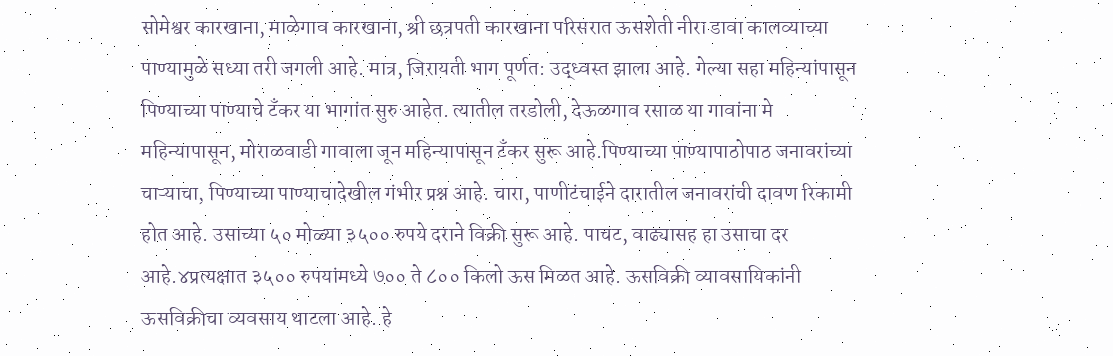सोमेश्वर कारखाना, माळेगाव कारखाना, श्री छत्रपती कारखाना परिसरात ऊसशेती नीरा डावा कालव्याच्या पाण्यामुळे सध्या तरी जगली आहे. मात्र, जिरायती भाग पूर्णत: उद्ध्वस्त झाला आहे. गेल्या सहा महिन्यांपासून पिण्याच्या पाण्याचे टँकर या भागांत सुरु आहेत. त्यातील तरडोली, देऊळगाव रसाळ या गावांना मे महिन्यापासून, मोराळवाडी गावाला जून महिन्यापासून टँकर सुरू आहे.पिण्याच्या पाण्यापाठोपाठ जनावरांच्या चाऱ्याचा, पिण्याच्या पाण्याचादेखील गंभीर प्रश्न आहे. चारा, पाणीटंचाईने दारातील जनावरांची दावण रिकामी होत आहे. उसाच्या ५० मोळ्या ३५०० रुपये दराने विक्री सुरू आहे. पाचट, वाढ्यासह हा उसाचा दर आहे.४प्रत्यक्षात ३५०० रुपयांमध्ये ७०० ते ८०० किलो ऊस मिळत आहे. ऊसविक्री व्यावसायिकांनी ऊसविक्रीचा व्यवसाय थाटला आहे. हे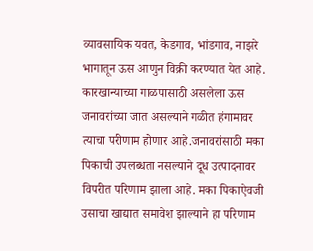व्यावसायिक यवत, केडगाव, भांडगाव, नाझरे भागातून ऊस आणुन विक्री करण्यात येत आहे. कारखान्याच्या गाळपासाठी असलेला ऊस जनावरांच्या जात असल्याने गळीत हंगामावर त्याचा परीणाम होणार आहे.जनावरांसाठी मका पिकाची उपलब्धता नसल्याने दूध उत्पादनावर विपरीत परिणाम झाला आहे. मका पिकाऐवजी उसाचा खाद्यात समावेश झाल्याने हा परिणाम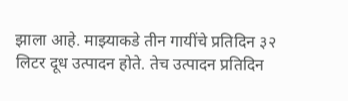झाला आहे. माझ्याकडे तीन गायींचे प्रतिदिन ३२ लिटर दूध उत्पादन होते. तेच उत्पादन प्रतिदिन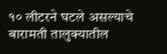१० लीटरने घटले असल्याचे बारामती तालुक्यातील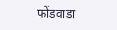फोंडवाडा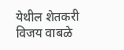येथील शेतकरी विजय वाबळे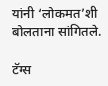यांनी ‘लोकमत’शी बोलताना सांगितले.

टॅग्स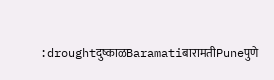:droughtदुष्काळBaramatiबारामतीPuneपुणे